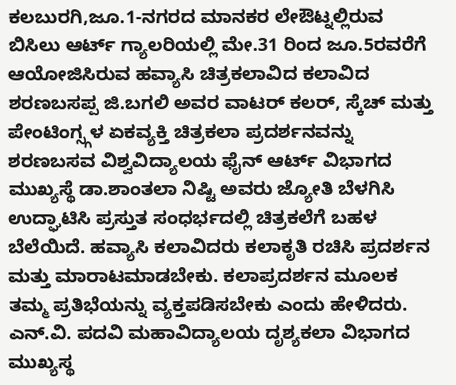ಕಲಬುರಗಿ,ಜೂ.1-ನಗರದ ಮಾನಕರ ಲೇಔಟ್ನಲ್ಲಿರುವ ಬಿಸಿಲು ಆರ್ಟ್ ಗ್ಯಾಲರಿಯಲ್ಲಿ ಮೇ.31 ರಿಂದ ಜೂ.5ರವರೆಗೆ ಆಯೋಜಿಸಿರುವ ಹವ್ಯಾಸಿ ಚಿತ್ರಕಲಾವಿದ ಕಲಾವಿದ ಶರಣಬಸಪ್ಪ ಜಿ.ಬಗಲಿ ಅವರ ವಾಟರ್ ಕಲರ್, ಸ್ಕೆಚ್ ಮತ್ತು ಪೇಂಟಿಂಗ್ಸ್ಗಳ ಏಕವ್ಯಕ್ತಿ ಚಿತ್ರಕಲಾ ಪ್ರದರ್ಶನವನ್ನು ಶರಣಬಸವ ವಿಶ್ವವಿದ್ಯಾಲಯ ಫೈನ್ ಆರ್ಟ್ ವಿಭಾಗದ ಮುಖ್ಯಸ್ಥೆ ಡಾ.ಶಾಂತಲಾ ನಿಷ್ಟಿ ಅವರು ಜ್ಯೋತಿ ಬೆಳಗಿಸಿ ಉದ್ಘಾಟಿಸಿ ಪ್ರಸ್ತುತ ಸಂಧರ್ಭದಲ್ಲಿ ಚಿತ್ರಕಲೆಗೆ ಬಹಳ ಬೆಲೆಯಿದೆ. ಹವ್ಯಾಸಿ ಕಲಾವಿದರು ಕಲಾಕೃತಿ ರಚಿಸಿ ಪ್ರದರ್ಶನ ಮತ್ತು ಮಾರಾಟಮಾಡಬೇಕು. ಕಲಾಪ್ರದರ್ಶನ ಮೂಲಕ ತಮ್ಮ ಪ್ರತಿಭೆಯನ್ನು ವ್ಯಕ್ತಪಡಿಸಬೇಕು ಎಂದು ಹೇಳಿದರು.
ಎನ್.ವಿ. ಪದವಿ ಮಹಾವಿದ್ಯಾಲಯ ದೃಶ್ಯಕಲಾ ವಿಭಾಗದ ಮುಖ್ಯಸ್ಥ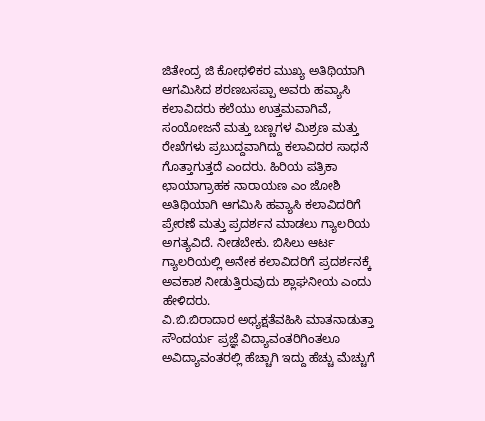ಜಿತೇಂದ್ರ ಜಿ ಕೋಥಳಿಕರ ಮುಖ್ಯ ಅತಿಥಿಯಾಗಿ ಆಗಮಿಸಿದ ಶರಣಬಸಪ್ಪಾ ಅವರು ಹವ್ಯಾಸಿ ಕಲಾವಿದರು ಕಲೆಯು ಉತ್ತಮವಾಗಿವೆ, ಸಂಯೋಜನೆ ಮತ್ತು ಬಣ್ಣಗಳ ಮಿಶ್ರಣ ಮತ್ತು ರೇಖೆಗಳು ಪ್ರಬುದ್ದವಾಗಿದ್ದು ಕಲಾವಿದರ ಸಾಧನೆ ಗೊತ್ತಾಗುತ್ತದೆ ಎಂದರು. ಹಿರಿಯ ಪತ್ರಿಕಾ ಛಾಯಾಗ್ರಾಹಕ ನಾರಾಯಣ ಎಂ ಜೋಶಿ ಅತಿಥಿಯಾಗಿ ಆಗಮಿಸಿ ಹವ್ಯಾಸಿ ಕಲಾವಿದರಿಗೆ ಪ್ರೇರಣೆ ಮತ್ತು ಪ್ರದರ್ಶನ ಮಾಡಲು ಗ್ಯಾಲರಿಯ ಅಗತ್ಯವಿದೆ. ನೀಡಬೇಕು. ಬಿಸಿಲು ಆರ್ಟ ಗ್ಯಾಲರಿಯಲ್ಲಿ ಅನೇಕ ಕಲಾವಿದರಿಗೆ ಪ್ರದರ್ಶನಕ್ಕೆ ಅವಕಾಶ ನೀಡುತ್ತಿರುವುದು ಶ್ಲಾಘನೀಯ ಎಂದು ಹೇಳಿದರು.
ವಿ.ಬಿ.ಬಿರಾದಾರ ಅಧ್ಯಕ್ಷತೆವಹಿಸಿ ಮಾತನಾಡುತ್ತಾ ಸೌಂದರ್ಯ ಪ್ರಜ್ಞೆ ವಿದ್ಯಾವಂತರಿಗಿಂತಲೂ ಅವಿದ್ಯಾವಂತರಲ್ಲಿ ಹೆಚ್ಚಾಗಿ ಇದ್ದು ಹೆಚ್ಚು ಮೆಚ್ಚುಗೆ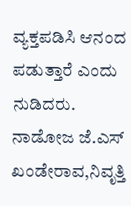ವ್ಯಕ್ತಪಡಿಸಿ ಆನಂದ ಪಡುತ್ತಾರೆ ಎಂದು ನುಡಿದರು.
ನಾಡೋಜ ಜೆ.ಎಸ್ ಖಂಡೇರಾವ,ನಿವೃತ್ತಿ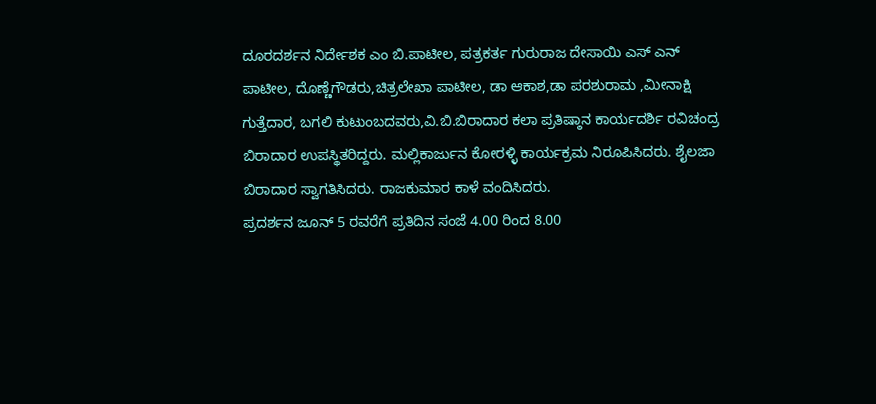ದೂರದರ್ಶನ ನಿರ್ದೇಶಕ ಎಂ ಬಿ.ಪಾಟೀಲ, ಪತ್ರಕರ್ತ ಗುರುರಾಜ ದೇಸಾಯಿ ಎಸ್ ಎನ್ ಪಾಟೀಲ, ದೊಣ್ಣೆಗೌಡರು,ಚಿತ್ರಲೇಖಾ ಪಾಟೀಲ, ಡಾ ಆಕಾಶ,ಡಾ ಪರಶುರಾಮ ,ಮೀನಾಕ್ಷಿ ಗುತ್ತೆದಾರ, ಬಗಲಿ ಕುಟುಂಬದವರು,ವಿ.ಬಿ.ಬಿರಾದಾರ ಕಲಾ ಪ್ರತಿಷ್ಠಾನ ಕಾರ್ಯದರ್ಶಿ ರವಿಚಂದ್ರ ಬಿರಾದಾರ ಉಪಸ್ಥಿತರಿದ್ದರು. ಮಲ್ಲಿಕಾರ್ಜುನ ಕೋರಳ್ಳಿ ಕಾರ್ಯಕ್ರಮ ನಿರೂಪಿಸಿದರು. ಶೈಲಜಾ ಬಿರಾದಾರ ಸ್ವಾಗತಿಸಿದರು. ರಾಜಕುಮಾರ ಕಾಳೆ ವಂದಿಸಿದರು.
ಪ್ರದರ್ಶನ ಜೂನ್ 5 ರವರೆಗೆ ಪ್ರತಿದಿನ ಸಂಜೆ 4.00 ರಿಂದ 8.00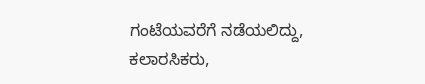ಗಂಟೆಯವರೆಗೆ ನಡೆಯಲಿದ್ದು, ಕಲಾರಸಿಕರು,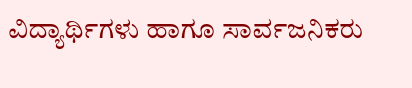ವಿದ್ಯಾರ್ಥಿಗಳು ಹಾಗೂ ಸಾರ್ವಜನಿಕರು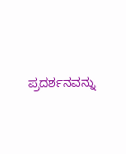ಪ್ರದರ್ಶನವನ್ನು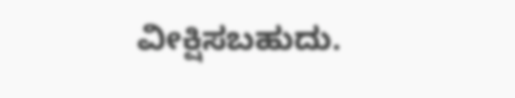ವೀಕ್ಷಿಸಬಹುದು.